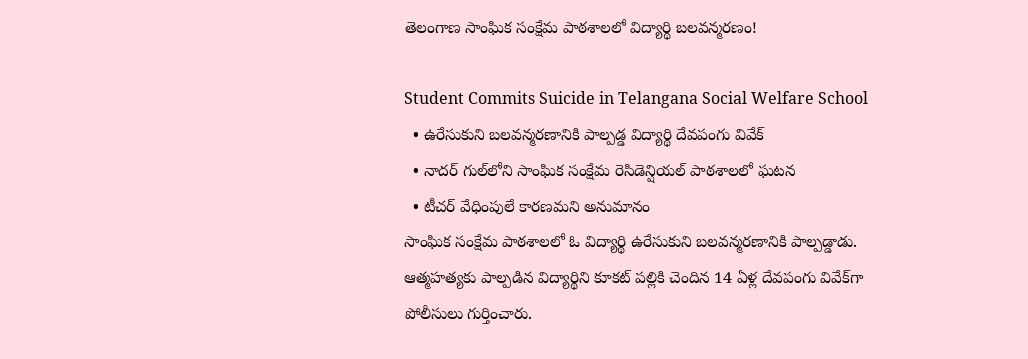తెలంగాణ‌ సాంఘిక సంక్షేమ పాఠ‌శాల‌లో విద్యార్థి బ‌ల‌వ‌న్మ‌ర‌ణం!

Student Commits Suicide in Telangana Social Welfare School
  • ఉరేసుకుని బ‌ల‌వ‌న్మ‌ర‌ణానికి పాల్ప‌డ్డ విద్యార్థి దేవ‌పంగు వివేక్‌
  • నాద‌ర్ గుల్‌లోని సాంఘిక సంక్షేమ రెసిడెన్షియ‌ల్ పాఠ‌శాల‌లో ఘ‌ట‌న‌
  • టీచ‌ర్ వేధింపులే కార‌ణ‌మ‌ని అనుమానం
సాంఘిక సంక్షేమ పాఠ‌శాల‌లో ఓ విద్యార్థి ఉరేసుకుని బ‌ల‌వ‌న్మ‌ర‌ణానికి పాల్ప‌డ్డాడు. ఆత్మ‌హ‌త్య‌కు పాల్ప‌డిన విద్యార్థిని కూక‌ట్ ప‌ల్లికి చెందిన 14 ఏళ్ల‌ దేవ‌పంగు వివేక్‌గా పోలీసులు గుర్తించారు.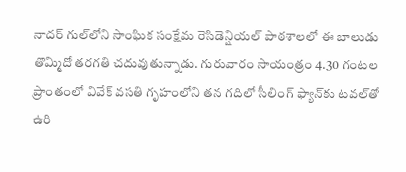నాద‌ర్ గుల్‌లోని సాంఘిక సంక్షేమ రెసిడెన్షియ‌ల్ పాఠ‌శాల‌లో ఈ బాలుడు తొమ్మిదో త‌ర‌గ‌తి చ‌దువుతున్నాడు. గురువారం సాయంత్రం 4.30 గంట‌ల ప్రాంతంలో వివేక్ వ‌స‌తి గృహంలోని త‌న గ‌దిలో సీలింగ్ ఫ్యాన్‌కు ట‌వ‌ల్‌తో ఉరి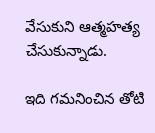వేసుకుని ఆత్మ‌హ‌త్య చేసుకున్నాడు.

ఇది గ‌మ‌నించిన తోటి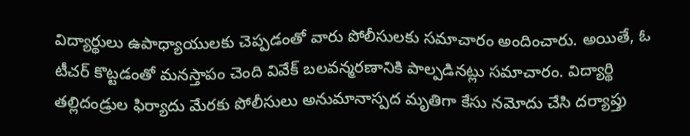విద్యార్థులు ఉపాధ్యాయుల‌కు చెప్ప‌డంతో వారు పోలీసుల‌కు స‌మాచారం అందించారు. అయితే, ఓ టీచ‌ర్‌ కొట్ట‌డంతో మ‌న‌స్తాపం చెంది వివేక్ బ‌ల‌వ‌న్మ‌ర‌ణానికి పాల్ప‌డిన‌ట్లు స‌మాచారం. విద్యార్థి త‌ల్లిదండ్రుల ఫిర్యాదు మేర‌కు పోలీసులు అనుమానాస్పద మృతిగా కేసు న‌మోదు చేసి ద‌ర్యాప్తు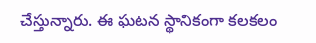చేస్తున్నారు. ఈ ఘ‌ట‌న స్థానికంగా క‌ల‌క‌లం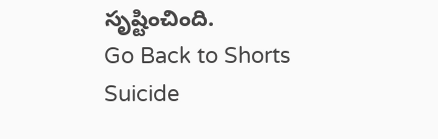సృష్టించింది.
Go Back to Shorts
Suicide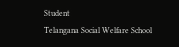Student
Telangana Social Welfare School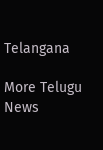Telangana

More Telugu News